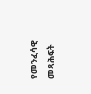የመንፈሳዊ መጻሕፍት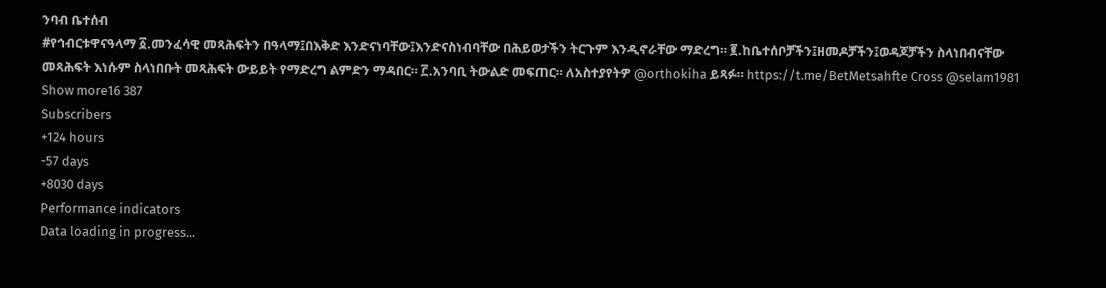ንባብ ቤተሰብ
#የኅብርቱዋናዓላማ ፩.መንፈሳዊ መጻሕፍትን በዓላማ፤በእቅድ እንድናነባቸው፤እንድናስነብባቸው በሕይወታችን ትርጉም እንዲኖራቸው ማድረግ። ፪.ከቤተሰቦቻችን፤ዘመዶቻችን፤ወዳጆቻችን ስላነበብናቸው መጻሕፍት እነሱም ስላነበቡት መጻሕፍት ውይይት የማድረግ ልምድን ማዳበር። ፫.አንባቢ ትውልድ መፍጠር። ለአስተያየትዎ @orthokiha ይጻፉ። https://t.me/BetMetsahfte Cross @selam1981
Show more16 387
Subscribers
+124 hours
-57 days
+8030 days
Performance indicators
Data loading in progress...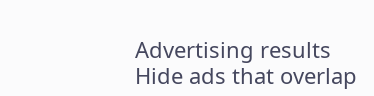Advertising results
Hide ads that overlap